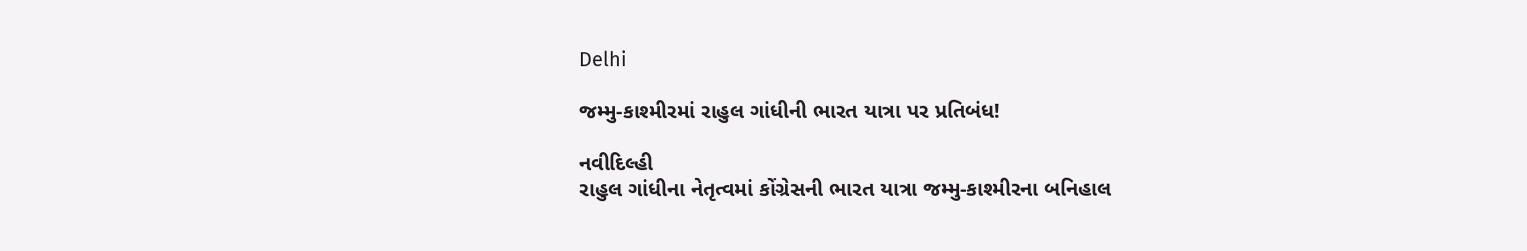Delhi

જમ્મુ-કાશ્મીરમાં રાહુલ ગાંધીની ભારત યાત્રા પર પ્રતિબંધ!

નવીદિલ્હી
રાહુલ ગાંધીના નેતૃત્વમાં કોંગ્રેસની ભારત યાત્રા જમ્મુ-કાશ્મીરના બનિહાલ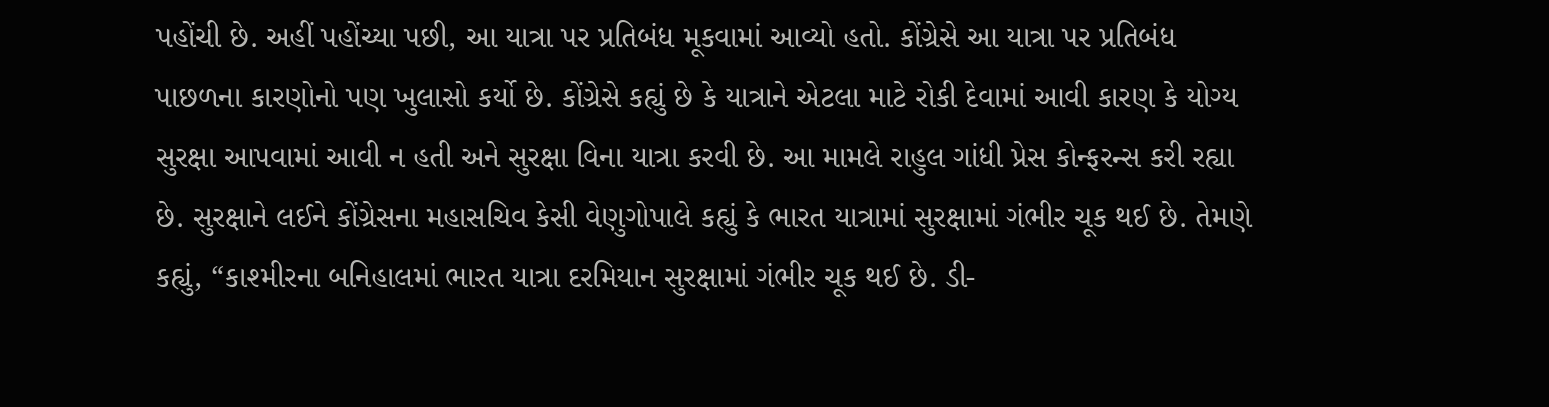પહોંચી છે. અહીં પહોંચ્યા પછી, આ યાત્રા પર પ્રતિબંધ મૂકવામાં આવ્યો હતો. કોંગ્રેસે આ યાત્રા પર પ્રતિબંધ પાછળના કારણોનો પણ ખુલાસો કર્યો છે. કોંગ્રેસે કહ્યું છે કે યાત્રાને એટલા માટે રોકી દેવામાં આવી કારણ કે યોગ્ય સુરક્ષા આપવામાં આવી ન હતી અને સુરક્ષા વિના યાત્રા કરવી છે. આ મામલે રાહુલ ગાંધી પ્રેસ કોન્ફરન્સ કરી રહ્યા છે. સુરક્ષાને લઈને કોંગ્રેસના મહાસચિવ કેસી વેણુગોપાલે કહ્યું કે ભારત યાત્રામાં સુરક્ષામાં ગંભીર ચૂક થઈ છે. તેમણે કહ્યું, “કાશ્મીરના બનિહાલમાં ભારત યાત્રા દરમિયાન સુરક્ષામાં ગંભીર ચૂક થઈ છે. ડી-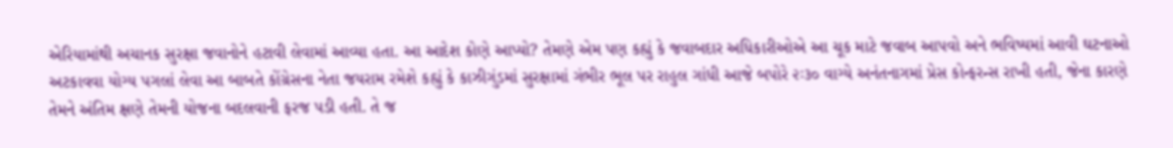એરિયામાંથી અચાનક સુરક્ષા જવાનોને હટાવી લેવામાં આવ્યા હતા. આ આદેશ કોણે આપ્યો? તેમણે એમ પણ કહ્યું કે જવાબદાર અધિકારીઓએ આ ચૂક માટે જવાબ આપવો અને ભવિષ્યમાં આવી ઘટનાઓ અટકાવવા યોગ્ય પગલાં લેવા આ બાબતે કોંગ્રેસના નેતા જયરામ રમેશે કહ્યું કે કાઝીગુંડમાં સુરક્ષામાં ગંભીર ભૂલ પર રાહુલ ગાંધી આજે બપોરે ૨ઃ૩૦ વાગ્યે અનંતનાગમાં પ્રેસ કોન્ફરન્સ રાખી હતી, જેના કારણે તેમને અંતિમ ક્ષણે તેમની યોજના બદલવાની ફરજ પડી હતી. તે જ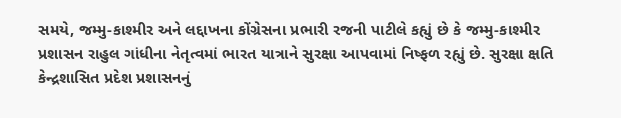સમયે, જમ્મુ-કાશ્મીર અને લદ્દાખના કોંગ્રેસના પ્રભારી રજની પાટીલે કહ્યું છે કે જમ્મુ-કાશ્મીર પ્રશાસન રાહુલ ગાંધીના નેતૃત્વમાં ભારત યાત્રાને સુરક્ષા આપવામાં નિષ્ફળ રહ્યું છે. સુરક્ષા ક્ષતિ કેન્દ્રશાસિત પ્રદેશ પ્રશાસનનું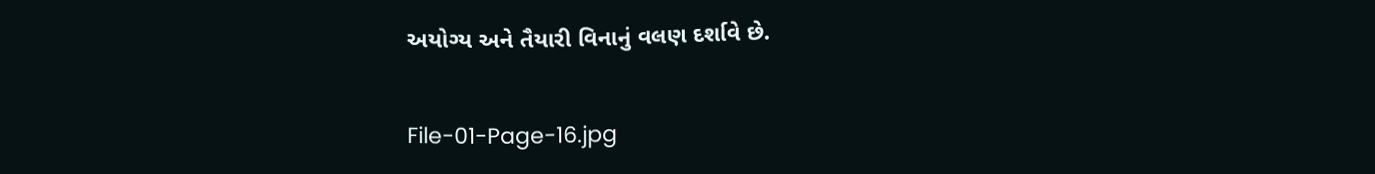અયોગ્ય અને તૈયારી વિનાનું વલણ દર્શાવે છે.

File-01-Page-16.jpg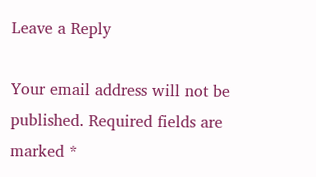Leave a Reply

Your email address will not be published. Required fields are marked *